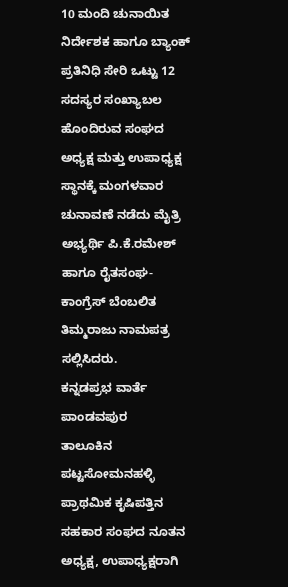10 ಮಂದಿ ಚುನಾಯಿತ ನಿರ್ದೇಶಕ ಹಾಗೂ ಬ್ಯಾಂಕ್ ಪ್ರತಿನಿಧಿ ಸೇರಿ ಒಟ್ಟು 12 ಸದಸ್ಯರ ಸಂಖ್ಯಾಬಲ ಹೊಂದಿರುವ ಸಂಘದ ಅಧ್ಯಕ್ಷ ಮತ್ತು ಉಪಾಧ್ಯಕ್ಷ ಸ್ಥಾನಕ್ಕೆ ಮಂಗಳವಾರ ಚುನಾವಣೆ ನಡೆದು ಮೈತ್ರಿ ಅಭ್ಯರ್ಥಿ ಪಿ.ಕೆ.ರಮೇಶ್ ಹಾಗೂ ರೈತಸಂಘ- ಕಾಂಗ್ರೆಸ್ ಬೆಂಬಲಿತ ತಿಮ್ಮರಾಜು ನಾಮಪತ್ರ ಸಲ್ಲಿಸಿದರು.
ಕನ್ನಡಪ್ರಭ ವಾರ್ತೆ ಪಾಂಡವಪುರ
ತಾಲೂಕಿನ ಪಟ್ಟಸೋಮನಹಳ್ಳಿ ಪ್ರಾಥಮಿಕ ಕೃಷಿಪತ್ತಿನ ಸಹಕಾರ ಸಂಘದ ನೂತನ ಅಧ್ಯಕ್ಷ, ಉಪಾಧ್ಯಕ್ಷರಾಗಿ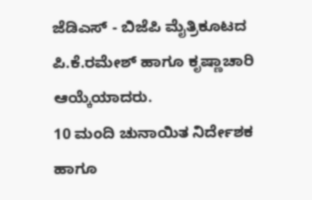ಜೆಡಿಎಸ್ - ಬಿಜೆಪಿ ಮೈತ್ರಿಕೂಟದ ಪಿ.ಕೆ.ರಮೇಶ್ ಹಾಗೂ ಕೃಷ್ಣಾಚಾರಿ ಆಯ್ಕೆಯಾದರು.
10 ಮಂದಿ ಚುನಾಯಿತ ನಿರ್ದೇಶಕ ಹಾಗೂ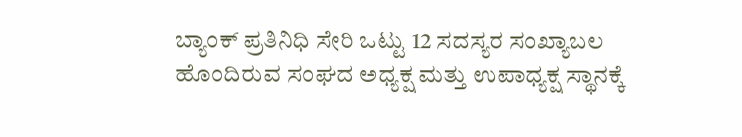ಬ್ಯಾಂಕ್ ಪ್ರತಿನಿಧಿ ಸೇರಿ ಒಟ್ಟು 12 ಸದಸ್ಯರ ಸಂಖ್ಯಾಬಲ ಹೊಂದಿರುವ ಸಂಘದ ಅಧ್ಯಕ್ಷ ಮತ್ತು ಉಪಾಧ್ಯಕ್ಷ ಸ್ಥಾನಕ್ಕೆ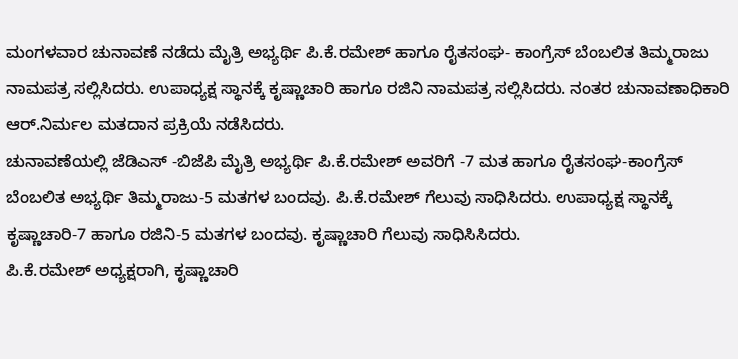ಮಂಗಳವಾರ ಚುನಾವಣೆ ನಡೆದು ಮೈತ್ರಿ ಅಭ್ಯರ್ಥಿ ಪಿ.ಕೆ.ರಮೇಶ್ ಹಾಗೂ ರೈತಸಂಘ- ಕಾಂಗ್ರೆಸ್ ಬೆಂಬಲಿತ ತಿಮ್ಮರಾಜು ನಾಮಪತ್ರ ಸಲ್ಲಿಸಿದರು. ಉಪಾಧ್ಯಕ್ಷ ಸ್ಥಾನಕ್ಕೆ ಕೃಷ್ಣಾಚಾರಿ ಹಾಗೂ ರಜಿನಿ ನಾಮಪತ್ರ ಸಲ್ಲಿಸಿದರು. ನಂತರ ಚುನಾವಣಾಧಿಕಾರಿ ಆರ್.ನಿರ್ಮಲ ಮತದಾನ ಪ್ರಕ್ರಿಯೆ ನಡೆಸಿದರು.
ಚುನಾವಣೆಯಲ್ಲಿ ಜೆಡಿಎಸ್ -ಬಿಜೆಪಿ ಮೈತ್ರಿ ಅಭ್ಯರ್ಥಿ ಪಿ.ಕೆ.ರಮೇಶ್ ಅವರಿಗೆ -7 ಮತ ಹಾಗೂ ರೈತಸಂಘ-ಕಾಂಗ್ರೆಸ್ ಬೆಂಬಲಿತ ಅಭ್ಯರ್ಥಿ ತಿಮ್ಮರಾಜು-5 ಮತಗಳ ಬಂದವು. ಪಿ.ಕೆ.ರಮೇಶ್ ಗೆಲುವು ಸಾಧಿಸಿದರು. ಉಪಾಧ್ಯಕ್ಷ ಸ್ಥಾನಕ್ಕೆ ಕೃಷ್ಣಾಚಾರಿ-7 ಹಾಗೂ ರಜಿನಿ-5 ಮತಗಳ ಬಂದವು. ಕೃಷ್ಣಾಚಾರಿ ಗೆಲುವು ಸಾಧಿಸಿಸಿದರು.
ಪಿ.ಕೆ.ರಮೇಶ್ ಅಧ್ಯಕ್ಷರಾಗಿ, ಕೃಷ್ಣಾಚಾರಿ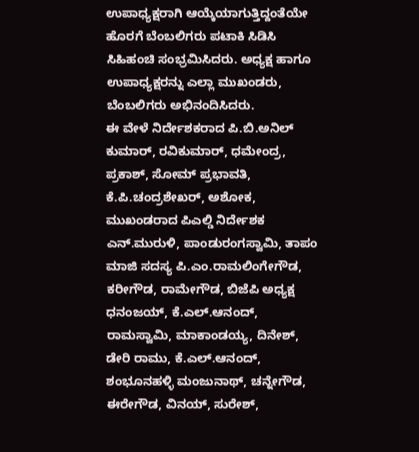ಉಪಾಧ್ಯಕ್ಷರಾಗಿ ಆಯ್ಕೆಯಾಗುತ್ತಿದ್ದಂತೆಯೇ ಹೊರಗೆ ಬೆಂಬಲಿಗರು ಪಟಾಕಿ ಸಿಡಿಸಿ ಸಿಹಿಹಂಚಿ ಸಂಭ್ರಮಿಸಿದರು. ಅಧ್ಯಕ್ಷ ಹಾಗೂ ಉಪಾಧ್ಯಕ್ಷರನ್ನು ಎಲ್ಲಾ ಮುಖಂಡರು, ಬೆಂಬಲಿಗರು ಅಭಿನಂದಿಸಿದರು.
ಈ ವೇಳೆ ನಿರ್ದೇಶಕರಾದ ಪಿ.ಬಿ.ಅನಿಲ್ ಕುಮಾರ್, ರವಿಕುಮಾರ್, ಧಮೇಂದ್ರ, ಪ್ರಕಾಶ್, ಸೋಮ್ ಪ್ರಭಾವತಿ, ಕೆ.ಪಿ.ಚಂದ್ರಶೇಖರ್, ಅಶೋಕ, ಮುಖಂಡರಾದ ಪಿಎಲ್ಡಿ ನಿರ್ದೇಶಕ ಎನ್.ಮುರುಳಿ, ಪಾಂಡುರಂಗಸ್ವಾಮಿ, ತಾಪಂ ಮಾಜಿ ಸದಸ್ಯ ಪಿ.ಎಂ.ರಾಮಲಿಂಗೇಗೌಡ, ಕರೀಗೌಡ, ರಾಮೇಗೌಡ, ಬಿಜೆಪಿ ಅಧ್ಯಕ್ಷ ಧನಂಜಯ್, ಕೆ.ಎಲ್.ಆನಂದ್, ರಾಮಸ್ವಾಮಿ, ಮಾಕಾಂಡಯ್ಯ, ದಿನೇಶ್, ಡೇರಿ ರಾಮು, ಕೆ.ಎಲ್.ಆನಂದ್, ಶಂಭೂನಹಳ್ಳಿ ಮಂಜುನಾಥ್, ಚನ್ನೇಗೌಡ, ಈರೇಗೌಡ, ವಿನಯ್, ಸುರೇಶ್,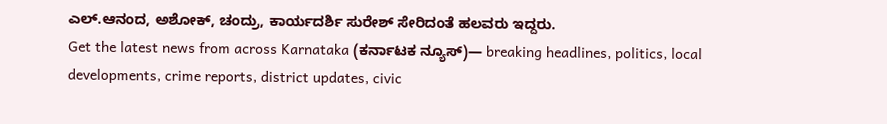ಎಲ್.ಆನಂದ, ಅಶೋಕ್, ಚಂದ್ರು, ಕಾರ್ಯದರ್ಶಿ ಸುರೇಶ್ ಸೇರಿದಂತೆ ಹಲವರು ಇದ್ದರು.
Get the latest news from across Karnataka (ಕರ್ನಾಟಕ ನ್ಯೂಸ್)— breaking headlines, politics, local developments, crime reports, district updates, civic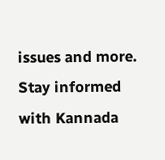issues and more. Stay informed with Kannada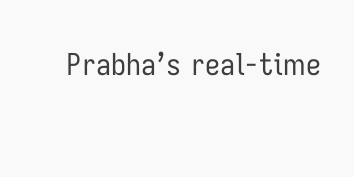Prabha’s real‑time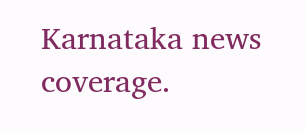Karnataka news coverage.